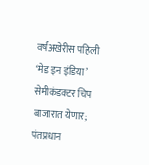वर्षअखेरीस पहिली ‘मेड इन इंडिया’ सेमीकंडक्टर चिप बाजारात येणार; पंतप्रधान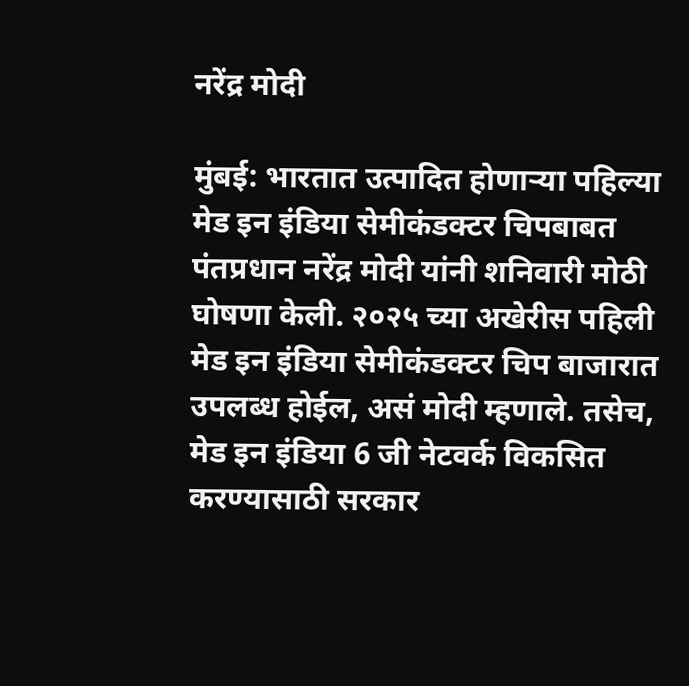नरेंद्र मोदी

मुंबई: भारतात उत्पादित होणाऱ्या पहिल्या मेड इन इंडिया सेमीकंडक्टर चिपबाबत पंतप्रधान नरेंद्र मोदी यांनी शनिवारी मोठी घोषणा केली. २०२५ च्या अखेरीस पहिली मेड इन इंडिया सेमीकंडक्टर चिप बाजारात उपलब्ध होईल, असं मोदी म्हणाले. तसेच, मेड इन इंडिया 6 जी नेटवर्क विकसित करण्यासाठी सरकार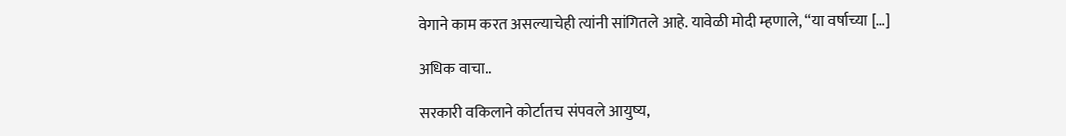वेगाने काम करत असल्याचेही त्यांनी सांगितले आहे. यावेळी मोदी म्हणाले, “या वर्षाच्या […]

अधिक वाचा..

सरकारी वकिलाने कोर्टातच संपवले आयुष्य,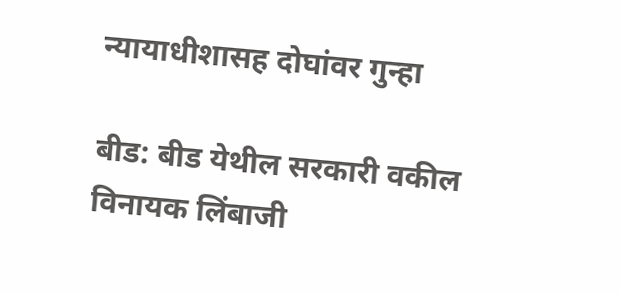न्यायाधीशासह दोघांवर गुन्हा

बीड: बीड येथील सरकारी वकील विनायक लिंबाजी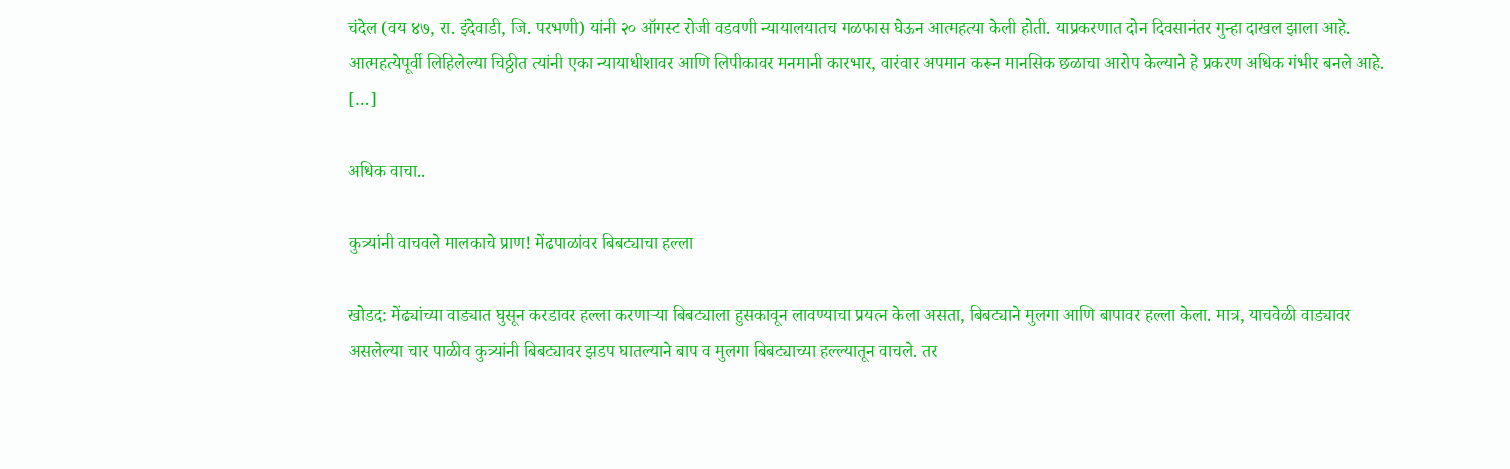चंदेल (वय ४७, रा. इंदेवाडी, जि. परभणी) यांनी २० ऑगस्ट रोजी वडवणी न्यायालयातच गळफास घेऊन आत्महत्या केली होती. याप्रकरणात दोन दिवसानंतर गुन्हा दाखल झाला आहे. आत्महत्येपूर्वी लिहिलेल्या चिठ्ठीत त्यांनी एका न्यायाधीशावर आणि लिपीकावर मनमानी कारभार, वारंवार अपमान करून मानसिक छळाचा आरोप केल्याने हे प्रकरण अधिक गंभीर बनले आहे. […]

अधिक वाचा..

कुत्र्यांनी वाचवले मालकाचे प्राण! मेंढपाळांवर बिबट्याचा हल्ला

खोडद: मेंढ्यांच्या वाड्यात घुसून करडावर हल्ला करणाऱ्या बिबट्याला हुसकावून लावण्याचा प्रयत्न केला असता, बिबट्याने मुलगा आणि बापावर हल्ला केला. मात्र, याचवेळी वाड्यावर असलेल्या चार पाळीव कुत्र्यांनी बिबट्यावर झडप घातल्याने बाप व मुलगा बिबट्याच्या हल्ल्यातून वाचले. तर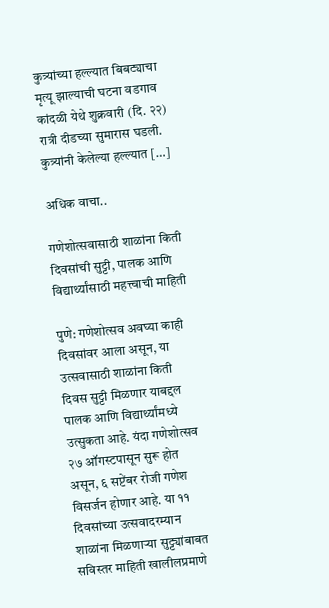कुत्र्यांच्या हल्ल्यात बिबट्याचा मृत्यू झाल्याची घटना वडगाव कांदळी येथे शुक्रवारी (दि. २२) रात्री दीडच्या सुमारास घडली. कुत्र्यांनी केलेल्या हल्ल्यात […]

अधिक वाचा..

गणेशोत्सवासाठी शाळांना किती दिवसांची सुट्टी, पालक आणि विद्यार्थ्यांसाठी महत्त्वाची माहिती

पुणे: गणेशोत्सव अवघ्या काही दिवसांवर आला असून, या उत्सवासाठी शाळांना किती दिवस सुट्टी मिळणार याबद्दल पालक आणि विद्यार्थ्यांमध्ये उत्सुकता आहे. यंदा गणेशोत्सव २७ ऑगस्टपासून सुरू होत असून, ६ सप्टेंबर रोजी गणेश विसर्जन होणार आहे. या ११ दिवसांच्या उत्सवादरम्यान शाळांना मिळणाऱ्या सुट्ट्यांबाबत सविस्तर माहिती खालीलप्रमाणे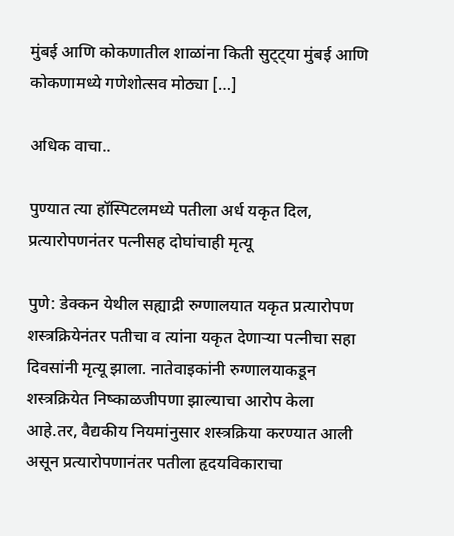मुंबई आणि कोकणातील शाळांना किती सुट्ट्या मुंबई आणि कोकणामध्ये गणेशोत्सव मोठ्या […]

अधिक वाचा..

पुण्यात त्या हॉस्पिटलमध्ये पतीला अर्ध यकृत दिल, प्रत्यारोपणनंतर पत्नीसह दोघांचाही मृत्यू

पुणे: डेक्‍कन येथील सह्याद्री रुग्णालयात यकृत प्रत्यारोपण शस्त्रक्रियेनंतर पतीचा व त्‍यांना यकृत देणाऱ्या पत्‍नीचा सहा दिवसांनी मृत्यू झाला. नातेवाइकांनी रुग्णालयाकडून शस्त्रक्रियेत निष्काळजीपणा झाल्याचा आरोप केला आहे.तर, वैद्यकीय नियमांनुसार शस्त्रक्रिया करण्यात आली असून प्रत्‍यारोपणानंतर पतीला हृदयविकाराचा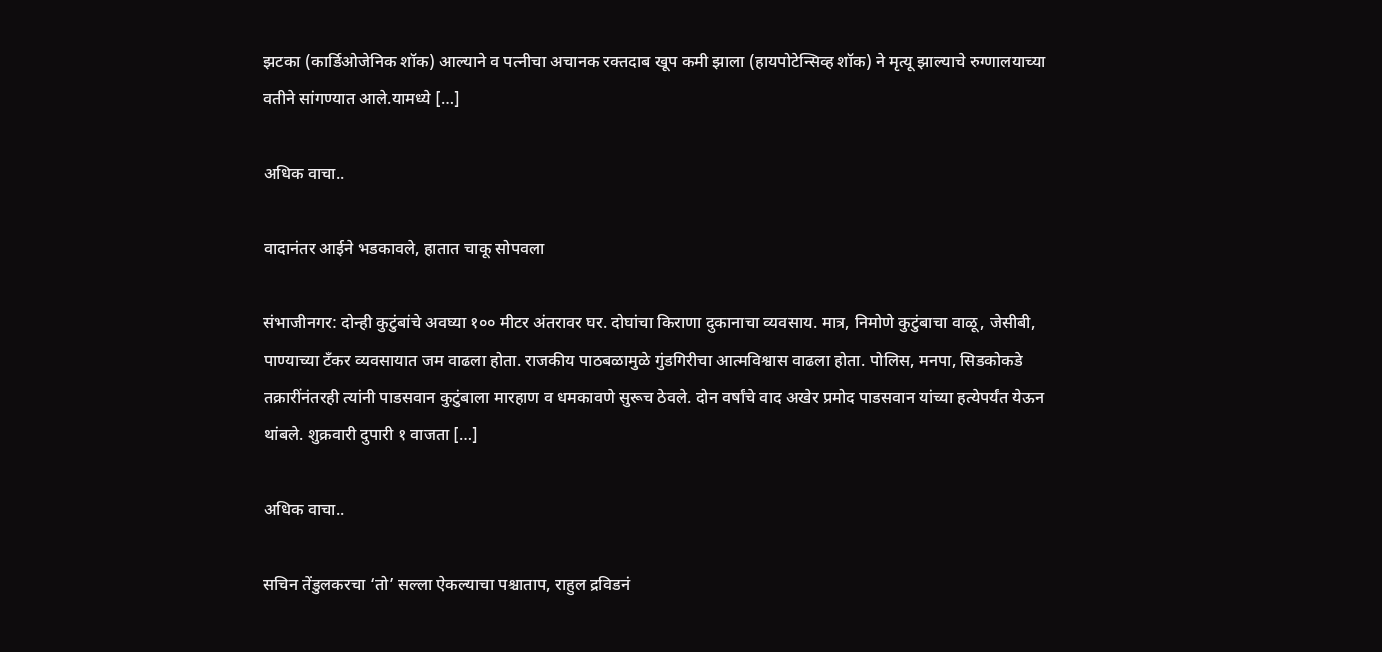झटका (कार्डिओजेनिक शॉक) आल्‍याने व पत्‍नीचा अचानक रक्तदाब खूप कमी झाला (हायपोटेन्सिव्ह शॉक) ने मृत्‍यू झाल्‍याचे रुग्‍णालयाच्‍या वतीने सांगण्‍यात आले.यामध्ये […]

अधिक वाचा..

वादानंतर आईने भडकावले, हातात चाकू सोपवला

संभाजीनगर: दोन्ही कुटुंबांचे अवघ्या १०० मीटर अंतरावर घर. दोघांचा किराणा दुकानाचा व्यवसाय. मात्र, निमोणे कुटुंबाचा वाळू, जेसीबी, पाण्याच्या टँकर व्यवसायात जम वाढला होता. राजकीय पाठबळामुळे गुंडगिरीचा आत्मविश्वास वाढला होता. पोलिस, मनपा, सिडकोकडे तक्रारींनंतरही त्यांनी पाडसवान कुटुंबाला मारहाण व धमकावणे सुरूच ठेवले. दोन वर्षांचे वाद अखेर प्रमोद पाडसवान यांच्या हत्येपर्यंत येऊन थांबले. शुक्रवारी दुपारी १ वाजता […]

अधिक वाचा..

सचिन तेंडुलकरचा ‘तो’ सल्ला ऐकल्याचा पश्चाताप, राहुल द्रविडनं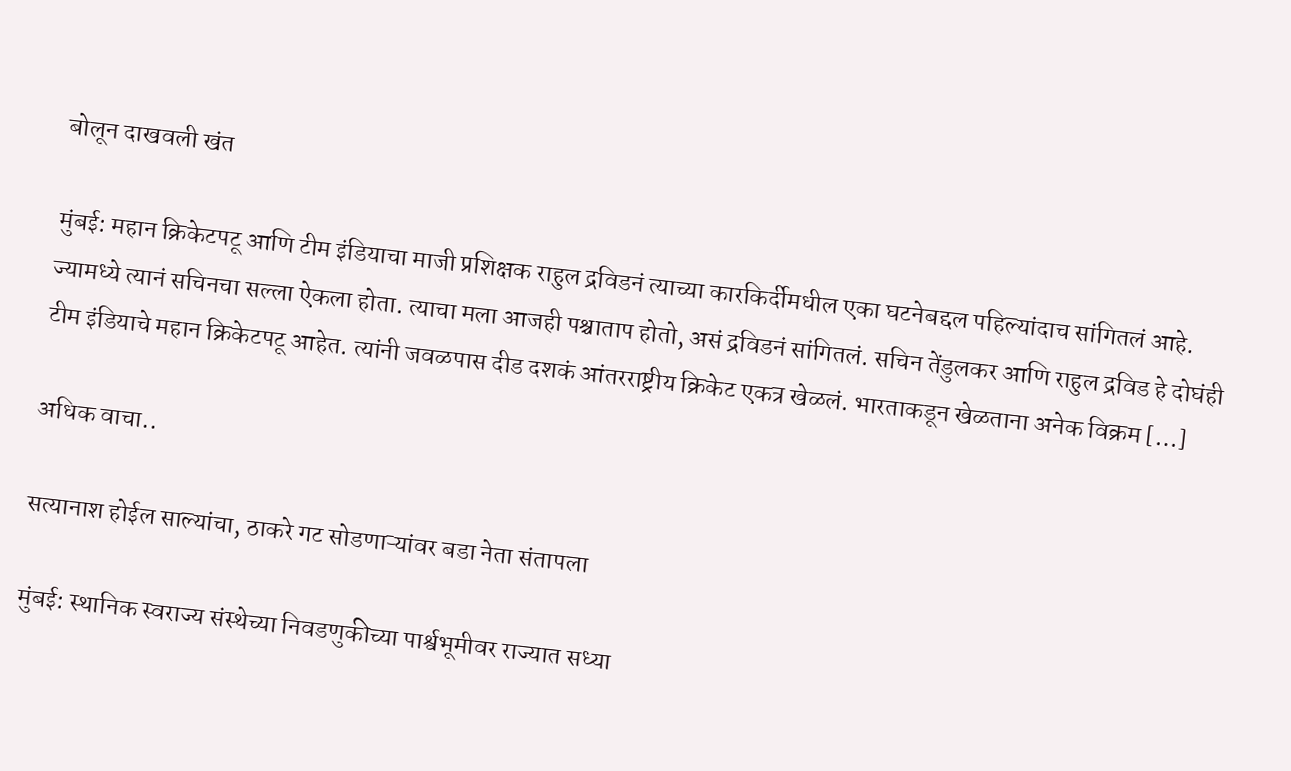बोलून दाखवली खंत

मुंबई: महान क्रिकेटपटू आणि टीम इंडियाचा माजी प्रशिक्षक राहुल द्रविडनं त्याच्या कारकिर्दीमधील एका घटनेबद्दल पहिल्यांदाच सांगितलं आहे. ज्यामध्ये त्यानं सचिनचा सल्ला ऐकला होता. त्याचा मला आजही पश्चाताप होतो, असं द्रविडनं सांगितलं. सचिन तेंडुलकर आणि राहुल द्रविड हे दोघंही टीम इंडियाचे महान क्रिकेटपटू आहेत. त्यांनी जवळपास दीड दशकं आंतरराष्ट्रीय क्रिकेट एकत्र खेळलं. भारताकडून खेळताना अनेक विक्रम […]

अधिक वाचा..

सत्यानाश होईल साल्यांचा, ठाकरे गट सोडणाऱ्यांवर बडा नेता संतापला

मुंबई: स्थानिक स्वराज्य संस्थेच्या निवडणुकीच्या पार्श्वभूमीवर राज्यात सध्या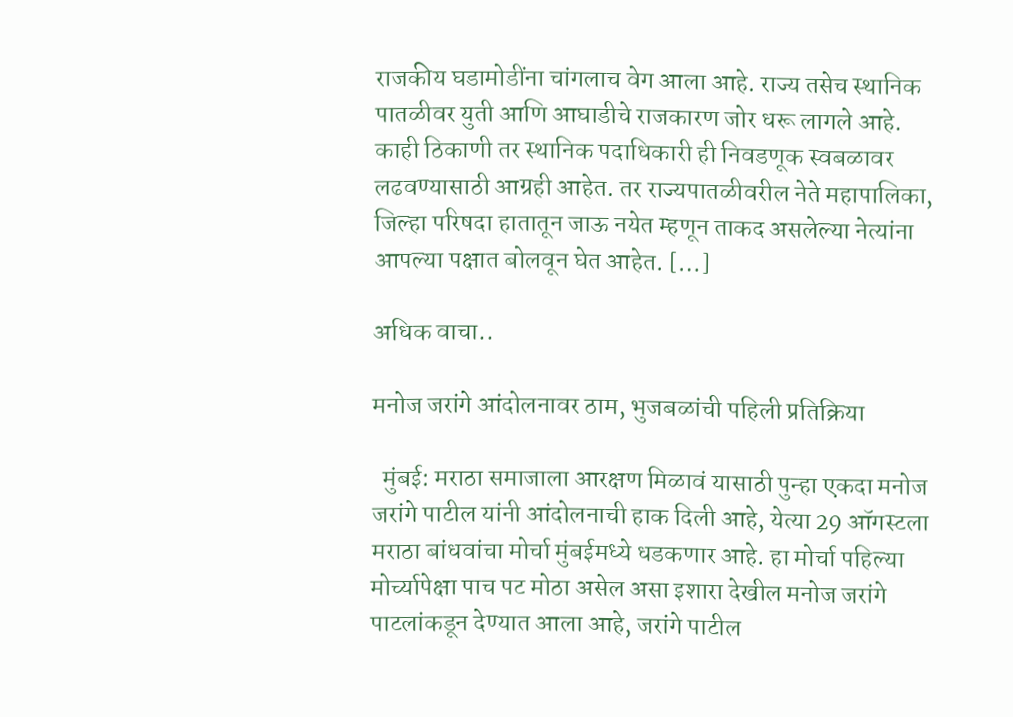राजकीय घडामोडींना चांगलाच वेग आला आहे. राज्य तसेच स्थानिक पातळीवर युती आणि आघाडीचे राजकारण जोर धरू लागले आहे. काही ठिकाणी तर स्थानिक पदाधिकारी ही निवडणूक स्वबळावर लढवण्यासाठी आग्रही आहेत. तर राज्यपातळीवरील नेते महापालिका, जिल्हा परिषदा हातातून जाऊ नयेत म्हणून ताकद असलेल्या नेत्यांना आपल्या पक्षात बोलवून घेत आहेत. […]

अधिक वाचा..

मनोज जरांगे आंदोलनावर ठाम, भुजबळांची पहिली प्रतिक्रिया

  मुंबई: मराठा समाजाला आरक्षण मिळावं यासाठी पुन्हा एकदा मनोज जरांगे पाटील यांनी आंदोलनाची हाक दिली आहे, येत्या 29 ऑगस्टला मराठा बांधवांचा मोर्चा मुंबईमध्ये धडकणार आहे. हा मोर्चा पहिल्या मोर्च्यापेक्षा पाच पट मोठा असेल असा इशारा देखील मनोज जरांगे पाटलांकडून देण्यात आला आहे, जरांगे पाटील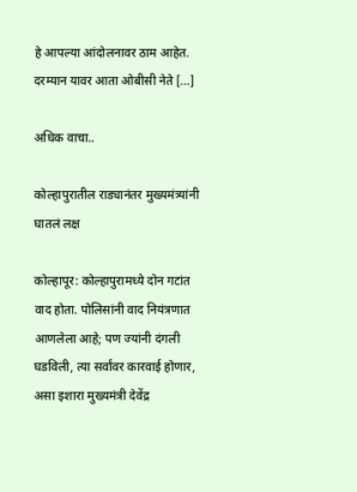हे आपल्या आंदोलनावर ठाम आहेत. दरम्यान यावर आता ओबीसी नेते […]

अधिक वाचा..

कोल्हापुरातील राड्यानंतर मुख्यमंत्र्यांनी घातलं लक्ष

कोल्हापूर: कोल्हापुरामध्ये दोन गटांत वाद होता. पोलिसांनी वाद नियंत्रणात आणलेला आहे; पण ज्यांनी दंगली घडविली, त्या सर्वांवर कारवाई होणार, असा इशारा मुख्यमंत्री देवेंद्र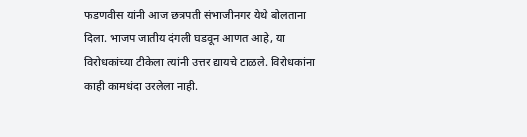फडणवीस यांनी आज छत्रपती संभाजीनगर येथे बोलताना दिला. भाजप जातीय दंगली घडवून आणत आहे, या विरोधकांच्या टीकेला त्यांनी उत्तर द्यायचे टाळले. विरोधकांना काही कामधंदा उरलेला नाही.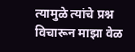त्यामुळे त्यांचे प्रश्न विचारून माझा वेळ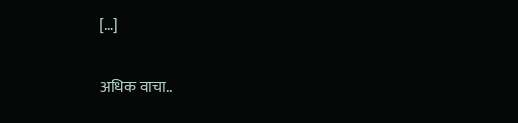[…]

अधिक वाचा..